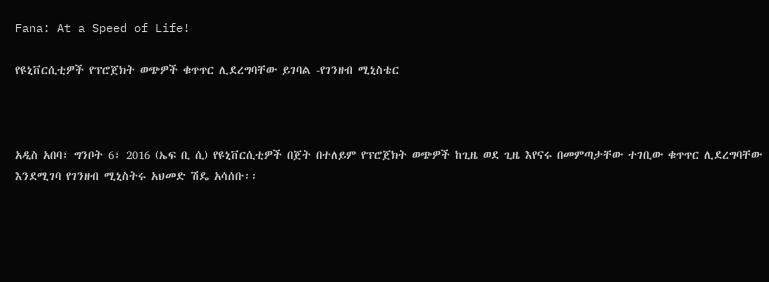Fana: At a Speed of Life!

የዩኒቨርሲቲዎች የፕሮጀክት ወጭዎች ቁጥጥር ሊደረግባቸው ይገባል -የገንዘብ ሚኒስቴር



አዲስ አበባ፣ ግንቦት 6፣ 2016 (ኤፍ ቢ ሲ) የዩኒቨርሲቲዎች በጀት በተለይም የፕሮጀክት ወጭዎች ከጊዜ ወደ ጊዜ እየናሩ በመምጣታቸው ተገቢው ቁጥጥር ሊደረግባቸው እንደሚገባ የገንዘብ ሚኒስትሩ አህመድ ሽዴ አሳሰቡ፡፡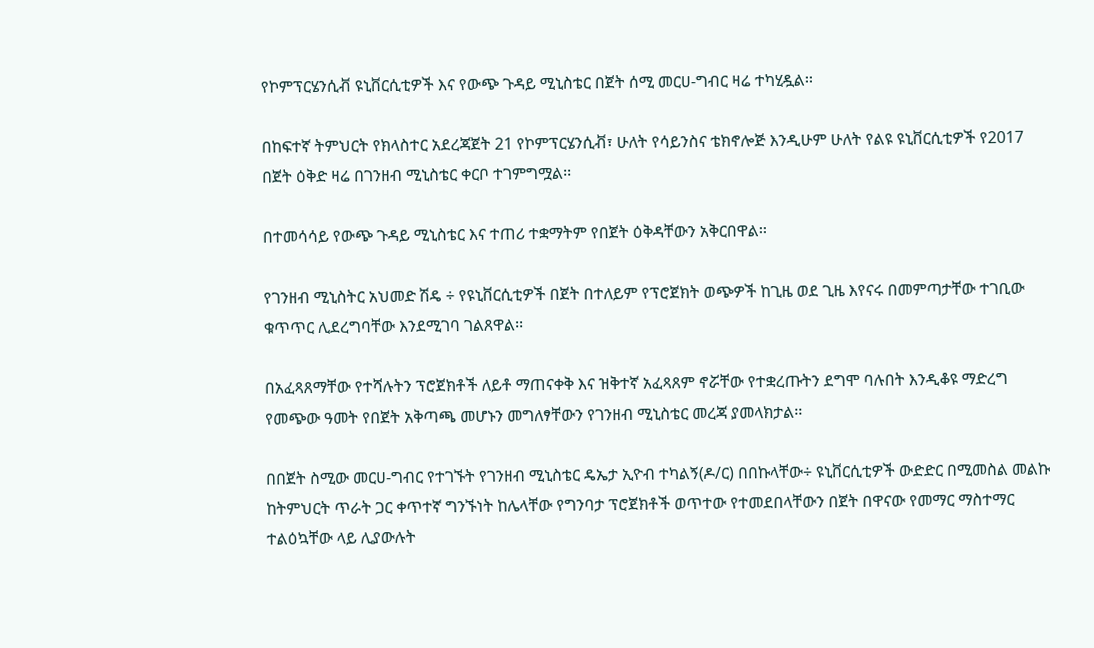የኮምፕርሄንሲቭ ዩኒቨርሲቲዎች እና የውጭ ጉዳይ ሚኒስቴር በጀት ሰሚ መርሀ-ግብር ዛሬ ተካሂዷል፡፡

በከፍተኛ ትምህርት የክላስተር አደረጃጀት 21 የኮምፕርሄንሲቭ፣ ሁለት የሳይንስና ቴክኖሎጅ እንዲሁም ሁለት የልዩ ዩኒቨርሲቲዎች የ2017 በጀት ዕቅድ ዛሬ በገንዘብ ሚኒስቴር ቀርቦ ተገምግሟል፡፡

በተመሳሳይ የውጭ ጉዳይ ሚኒስቴር እና ተጠሪ ተቋማትም የበጀት ዕቅዳቸውን አቅርበዋል፡፡

የገንዘብ ሚኒስትር አህመድ ሽዴ ÷ የዩኒቨርሲቲዎች በጀት በተለይም የፕሮጀክት ወጭዎች ከጊዜ ወደ ጊዜ እየናሩ በመምጣታቸው ተገቢው ቁጥጥር ሊደረግባቸው እንደሚገባ ገልጸዋል፡፡

በአፈጻጸማቸው የተሻሉትን ፕሮጀክቶች ለይቶ ማጠናቀቅ እና ዝቅተኛ አፈጻጸም ኖሯቸው የተቋረጡትን ደግሞ ባሉበት እንዲቆዩ ማድረግ የመጭው ዓመት የበጀት አቅጣጫ መሆኑን መግለፃቸውን የገንዘብ ሚኒስቴር መረጃ ያመላክታል፡፡

በበጀት ስሚው መርሀ-ግብር የተገኙት የገንዘብ ሚኒስቴር ዴኤታ ኢዮብ ተካልኝ(ዶ/ር) በበኩላቸው÷ ዩኒቨርሲቲዎች ውድድር በሚመስል መልኩ ከትምህርት ጥራት ጋር ቀጥተኛ ግንኙነት ከሌላቸው የግንባታ ፕሮጀክቶች ወጥተው የተመደበላቸውን በጀት በዋናው የመማር ማስተማር ተልዕኳቸው ላይ ሊያውሉት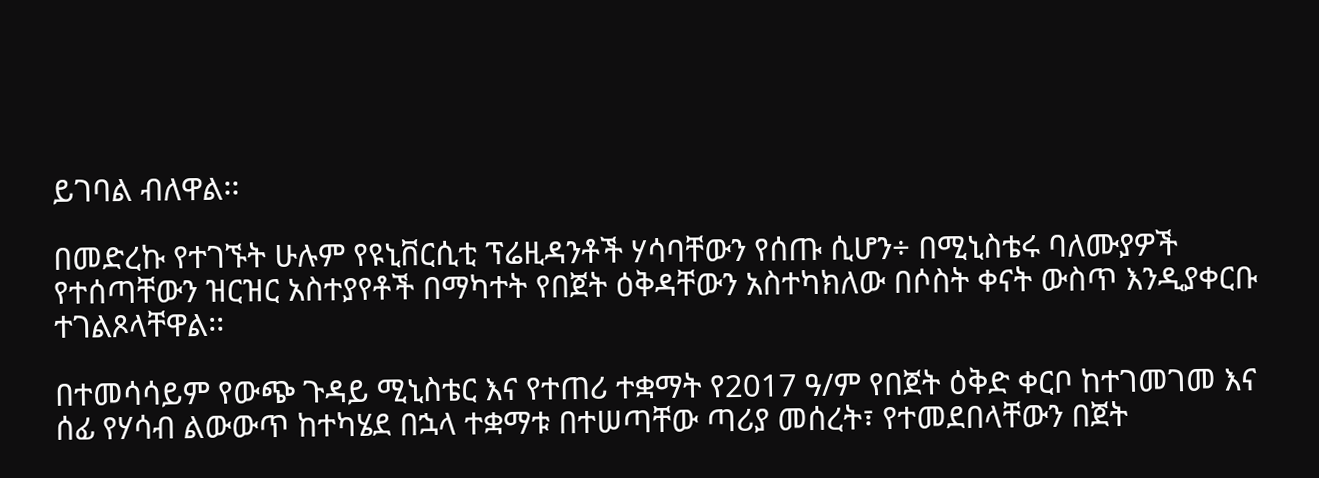ይገባል ብለዋል፡፡

በመድረኩ የተገኙት ሁሉም የዩኒቨርሲቲ ፕሬዚዳንቶች ሃሳባቸውን የሰጡ ሲሆን÷ በሚኒስቴሩ ባለሙያዎች የተሰጣቸውን ዝርዝር አስተያየቶች በማካተት የበጀት ዕቅዳቸውን አስተካክለው በሶስት ቀናት ውስጥ እንዲያቀርቡ ተገልጾላቸዋል፡፡

በተመሳሳይም የውጭ ጉዳይ ሚኒስቴር እና የተጠሪ ተቋማት የ2017 ዓ/ም የበጀት ዕቅድ ቀርቦ ከተገመገመ እና ሰፊ የሃሳብ ልውውጥ ከተካሄደ በኋላ ተቋማቱ በተሠጣቸው ጣሪያ መሰረት፣ የተመደበላቸውን በጀት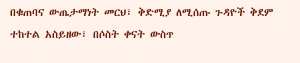በቁጠባና ውጤታማነት መርህ፣ ቅድሚያ ለሚሰጡ ጉዳዮች ቅደም ተከተል አስይዘው፣ በሶስት ቀናት ውስጥ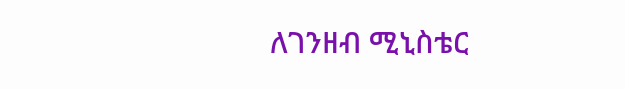ለገንዘብ ሚኒስቴር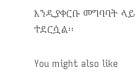እንዲያቀርቡ መግባባት ላይ ተደርሷል፡፡

You might also like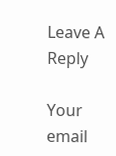Leave A Reply

Your email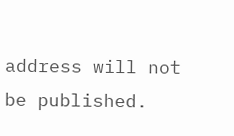address will not be published.